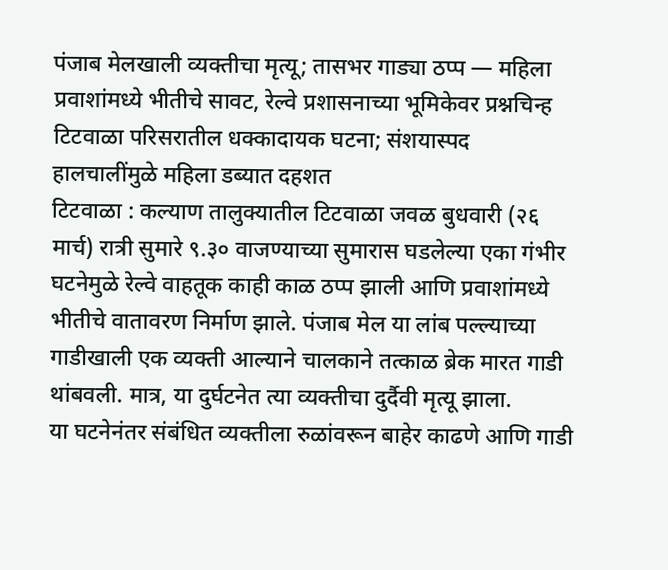पंजाब मेलखाली व्यक्तीचा मृत्यू; तासभर गाड्या ठप्प — महिला प्रवाशांमध्ये भीतीचे सावट, रेल्वे प्रशासनाच्या भूमिकेवर प्रश्नचिन्ह
टिटवाळा परिसरातील धक्कादायक घटना; संशयास्पद हालचालींमुळे महिला डब्यात दहशत
टिटवाळा : कल्याण तालुक्यातील टिटवाळा जवळ बुधवारी (२६ मार्च) रात्री सुमारे ९.३० वाजण्याच्या सुमारास घडलेल्या एका गंभीर घटनेमुळे रेल्वे वाहतूक काही काळ ठप्प झाली आणि प्रवाशांमध्ये भीतीचे वातावरण निर्माण झाले. पंजाब मेल या लांब पल्ल्याच्या गाडीखाली एक व्यक्ती आल्याने चालकाने तत्काळ ब्रेक मारत गाडी थांबवली. मात्र, या दुर्घटनेत त्या व्यक्तीचा दुर्दैवी मृत्यू झाला.
या घटनेनंतर संबंधित व्यक्तीला रुळांवरून बाहेर काढणे आणि गाडी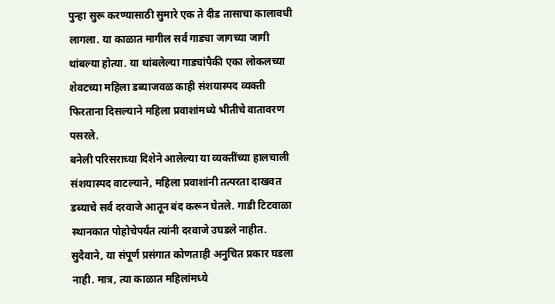पुन्हा सुरू करण्यासाठी सुमारे एक ते दीड तासाचा कालावधी लागला. या काळात मागील सर्व गाड्या जागच्या जागी थांबल्या होत्या. या थांबलेल्या गाड्यांपैकी एका लोकलच्या शेवटच्या महिला डब्याजवळ काही संशयास्पद व्यक्ती फिरताना दिसल्याने महिला प्रवाशांमध्ये भीतीचे वातावरण पसरले.
बनेली परिसराच्या दिशेने आलेल्या या व्यक्तींच्या हालचाली संशयास्पद वाटल्याने, महिला प्रवाशांनी तत्परता दाखवत डब्याचे सर्व दरवाजे आतून बंद करून घेतले. गाडी टिटवाळा स्थानकात पोहोचेपर्यंत त्यांनी दरवाजे उघडले नाहीत. सुदैवाने, या संपूर्ण प्रसंगात कोणताही अनुचित प्रकार घडला नाही. मात्र, त्या काळात महिलांमध्ये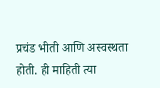प्रचंड भीती आणि अस्वस्थता होती. ही माहिती त्या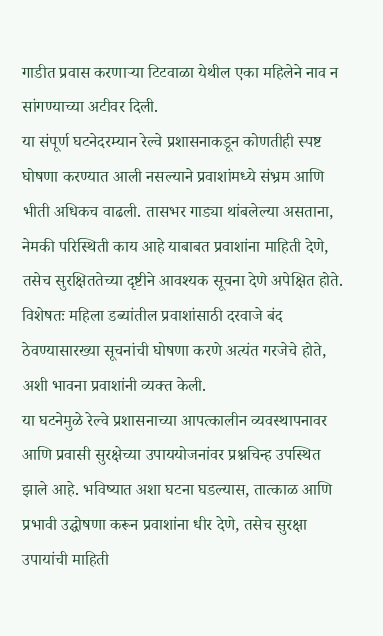गाडीत प्रवास करणाऱ्या टिटवाळा येथील एका महिलेने नाव न सांगण्याच्या अटीवर दिली.
या संपूर्ण घटनेदरम्यान रेल्वे प्रशासनाकडून कोणतीही स्पष्ट घोषणा करण्यात आली नसल्याने प्रवाशांमध्ये संभ्रम आणि भीती अधिकच वाढली. तासभर गाड्या थांबलेल्या असताना, नेमकी परिस्थिती काय आहे याबाबत प्रवाशांना माहिती देणे, तसेच सुरक्षिततेच्या दृष्टीने आवश्यक सूचना देणे अपेक्षित होते. विशेषतः महिला डब्यांतील प्रवाशांसाठी दरवाजे बंद ठेवण्यासारख्या सूचनांची घोषणा करणे अत्यंत गरजेचे होते, अशी भावना प्रवाशांनी व्यक्त केली.
या घटनेमुळे रेल्वे प्रशासनाच्या आपत्कालीन व्यवस्थापनावर आणि प्रवासी सुरक्षेच्या उपाययोजनांवर प्रश्नचिन्ह उपस्थित झाले आहे. भविष्यात अशा घटना घडल्यास, तात्काळ आणि प्रभावी उद्घोषणा करून प्रवाशांना धीर देणे, तसेच सुरक्षा उपायांची माहिती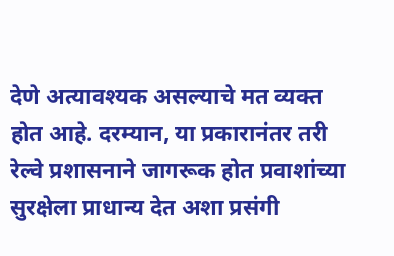देणे अत्यावश्यक असल्याचे मत व्यक्त होत आहे. दरम्यान, या प्रकारानंतर तरी रेल्वे प्रशासनाने जागरूक होत प्रवाशांच्या सुरक्षेला प्राधान्य देत अशा प्रसंगी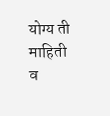योग्य ती माहिती व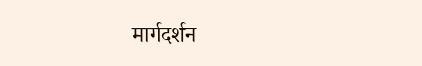मार्गदर्शन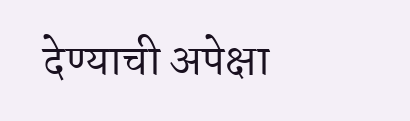देण्याची अपेक्षा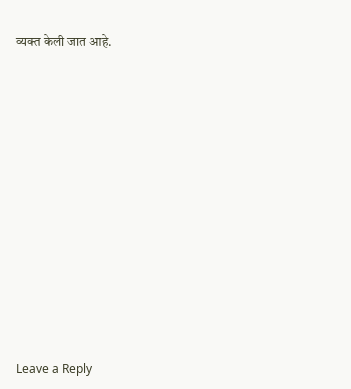व्यक्त केली जात आहे.














Leave a Reply